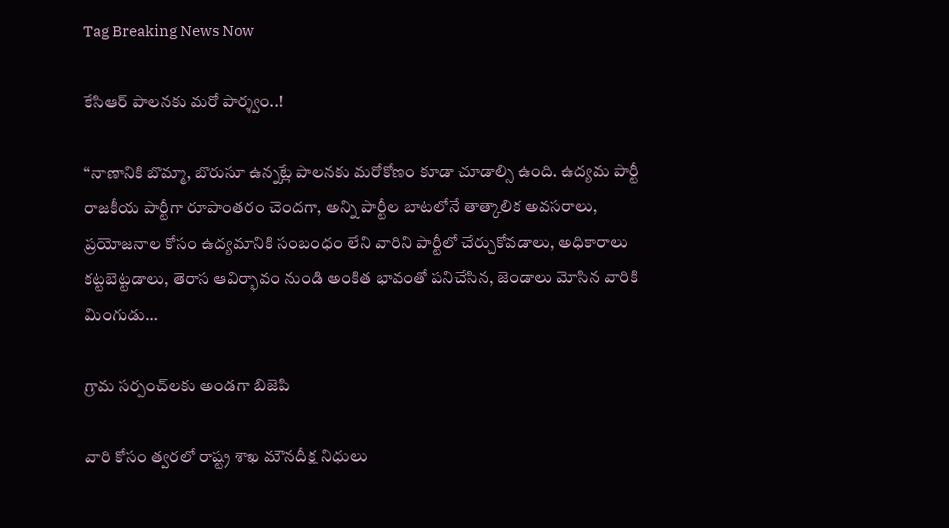Tag Breaking News Now

కేసిఆర్‌ ‌పాలనకు మరో పార్శ్వం..!

‘‘నాణానికి బొమ్మా, బొరుసూ ఉన్నట్లే పాలనకు మరోకోణం కూడా చూడాల్సి ఉంది. ఉద్యమ పార్టీ రాజకీయ పార్టీగా రూపాంతరం చెందగా, అన్ని పార్టీల బాటలోనే తాత్కాలిక అవసరాలు, ప్రయోజనాల కోసం ఉద్యమానికి సంబంధం లేని వారిని పార్టీలో చేర్చుకోవడాలు, అధికారాలు కట్టబెట్టడాలు, తెరాస ఆవిర్భావం నుండి అంకిత భావంతో పనిచేసిన, జెండాలు మోసిన వారికి మింగుడు…

గ్రామ సర్పంచ్‌లకు అండగా బిజెపి

వారి కోసం త్వరలో రాష్ట్ర శాఖ మౌనదీక్ష నిధులు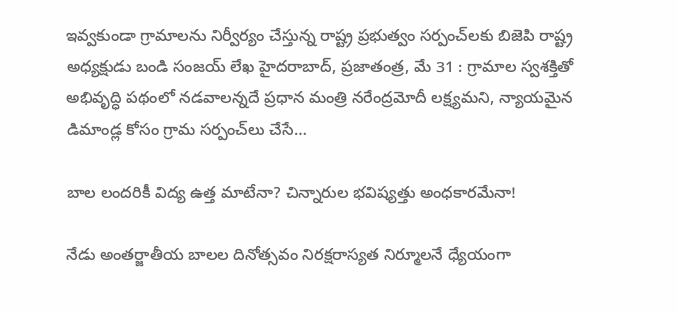ఇవ్వకుండా గ్రామాలను నిర్వీర్యం చేస్తున్న రాష్ట్ర ప్రభుత్వం సర్పంచ్‌లకు బిజెపి రాష్ట్ర అధ్యక్షుడు బండి సంజయ్‌ ‌లేఖ హైదరాబాద్‌, ప్రజాతంత్ర, మే 31 : గ్రామాల స్వశక్తితో అభివృద్ధి పథంలో నడవాలన్నదే ప్రధాన మంత్రి నరేంద్రమోదీ లక్ష్యమని, న్యాయమైన డిమాండ్ల కోసం గ్రామ సర్పంచ్‌లు చేసే…

బాల లందరికీ విద్య ఉత్త మాటేనా? చిన్నారుల భవిష్యత్తు అంధకారమేనా!

నేడు అంతర్జాతీయ బాలల దినోత్సవం నిరక్షరాస్యత నిర్మూలనే ధ్యేయంగా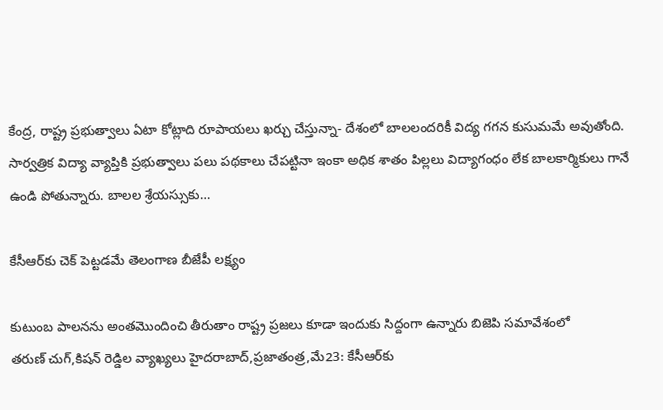కేంద్ర, రాష్ట్ర ప్రభుత్వాలు ఏటా కోట్లాది రూపాయలు ఖర్చు చేస్తున్నా- దేశంలో బాలలందరికీ విద్య గగన కుసుమమే అవుతోంది. సార్వత్రిక విద్యా వ్యాప్తికి ప్రభుత్వాలు పలు పథకాలు చేపట్టినా ఇంకా అధిక శాతం పిల్లలు విద్యాగంధం లేక బాలకార్మికులు గానే ఉండి పోతున్నారు. బాలల శ్రేయస్సుకు…

కేసీఆర్‌కు చెక్‌ ‌పెట్టడమే తెలంగాణ బీజేపీ లక్ష్యం

కుటుంబ పాలనను అంతమొందించి తీరుతాం రాష్ట్ర ప్రజలు కూడా ఇందుకు సిద్దంగా ఉన్నారు బిజెపి సమావేశంలో తరుణ్‌ ‌చుగ్‌,కిషన్‌ ‌రెడ్డిల వ్యాఖ్యలు హైదరాబాద్‌,ప్రజాతంత్ర,మే23: కేసీఆర్‌కు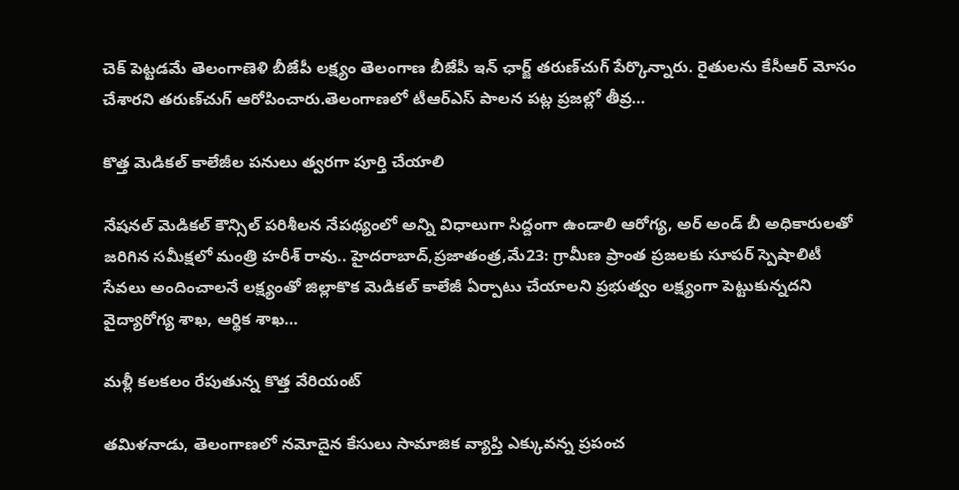చెక్‌ ‌పెట్టడమే తెలంగాణెళి బీజేపీ లక్ష్యం తెలంగాణ బీజేపీ ఇన్‌ ‌ఛార్జ్ ‌తరుణ్‌చుగ్‌ ‌పేర్కొన్నారు. రైతులను కేసీఆర్‌ ‌మోసం చేశారని తరుణ్‌చుగ్‌ ఆరోపించారు.తెలంగాణలో టీఆర్‌ఎస్‌ ‌పాలన పట్ల ప్రజల్లో తీవ్ర…

కొత్త మెడికల్‌ ‌కాలేజీల పనులు త్వరగా పూర్తి చేయాలి

నేషనల్‌ ‌మెడికల్‌ ‌కౌన్సిల్‌ ‌పరిశీలన నేపథ్యంలో అన్ని విధాలుగా సిద్దంగా ఉండాలి ఆరోగ్య, అర్‌ అం‌డ్‌ ‌బీ అధికారులతో జరిగిన సమీక్షలో మంత్రి హరీశ్‌ ‌రావు.. హైదరాబాద్‌,ప్రజాతంత్ర,మే23: గ్రామీణ ప్రాంత ప్రజలకు సూపర్‌ ‌స్పెషాలిటీ సేవలు అందించాలనే లక్ష్యంతో జిల్లాకొక మెడికల్‌ ‌కాలేజీ ఏర్పాటు చేయాలని ప్రభుత్వం లక్ష్యంగా పెట్టుకున్నదని వైద్యారోగ్య శాఖ, ఆర్థిక శాఖ…

మళ్లీ కలకలం రేపుతున్న కొత్త వేరియంట్‌

తమిళనాడు, తెలంగాణలో నమోదైన కేసులు సామాజిక వ్యాప్తి ఎక్కువన్న ప్రపంచ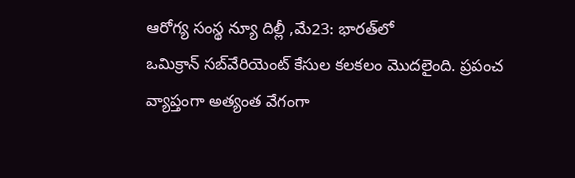ఆరోగ్య సంస్థ న్యూ దిల్లీ ,మే23: భారత్‌లో ఒమిక్రాన్‌ ‌సబ్‌వేరియెంట్‌ ‌కేసుల కలకలం మొదలైంది. ప్రపంచ వ్యాప్తంగా అత్యంత వేగంగా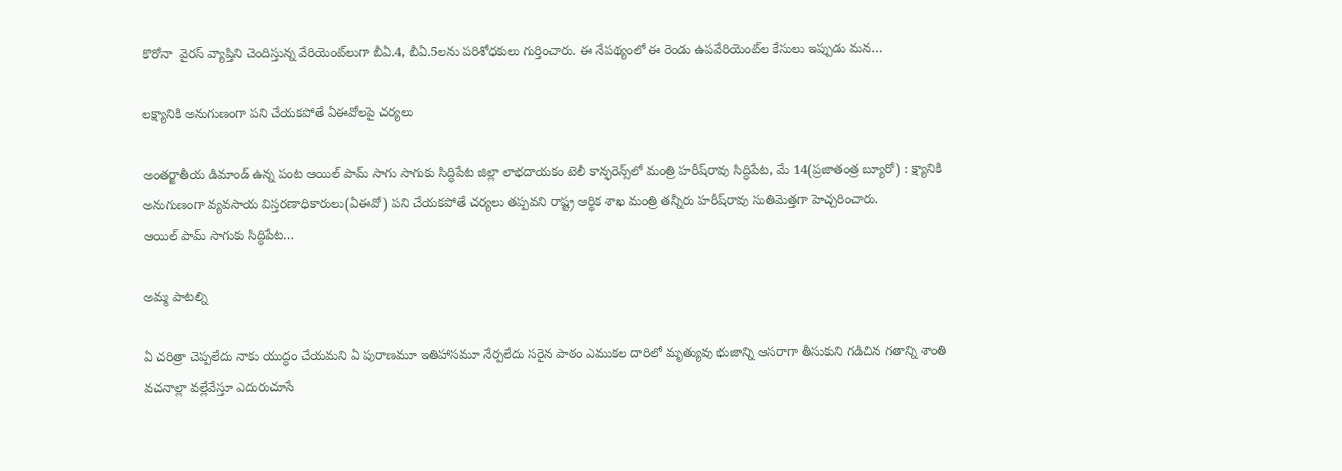కొరోనా  వైరస్‌ ‌వ్యాప్తిని చెందిస్తున్న వేరియెంట్‌లుగా బీఏ.4, బీఏ.5లను పరిశోధకులు గుర్తించారు. ఈ నేపథ్యంలో ఈ రెండు ఉపవేరియెంట్‌ల కేసులు ఇప్పుడు మన…

లక్ష్యానికి అనుగుణంగా పని చేయకపోతే ఏఈవోలపై చర్యలు

అంతర్జాతీయ డిమాండ్‌ ఉన్న పంట ఆయిల్‌ ‌పామ్‌ ‌సాగు సాగుకు సిద్ధిపేట జిల్లా లాభదాయకం టెలీ కాన్ఫరెన్స్‌లో మంత్రి హరీష్‌రావు సిద్ధిపేట, మే 14(ప్రజాతంత్ర బ్యూరో) : క్ష్యానికి అనుగుణంగా వ్యవసాయ విస్తరణాధికారులు(ఏఈవో) పని చేయకపోతే చర్యలు తప్పవని రాష్ట్ర ఆర్థిక శాఖ మంత్రి తన్నీరు హరీష్‌రావు సుతిమెత్తగా హెచ్చరించారు. ఆయిల్‌ ‌పామ్‌ ‌సాగుకు సిద్ధిపేట…

అమ్మ పాటల్ని

ఏ చరిత్రా చెప్పలేదు నాకు యుద్ధం చేయమని ఏ పురాణమూ ఇతిహాసమూ నేర్పలేదు సరైన పాఠం ఎముకల దారిలో మృత్యువు భుజాన్ని ఆసరాగా తీసుకుని గడిచిన గతాన్ని శాంతి వచనాల్లా వల్లేవేస్తూ ఎదురుచూసే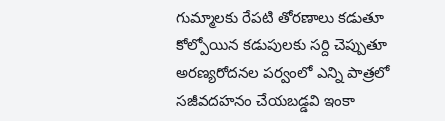గుమ్మాలకు రేపటి తోరణాలు కడుతూ కోల్పోయిన కడుపులకు సర్ది చెప్పుతూ అరణ్యరోదనల పర్వంలో ఎన్ని పాత్రలో సజీవదహనం చేయబడ్డవి ఇంకా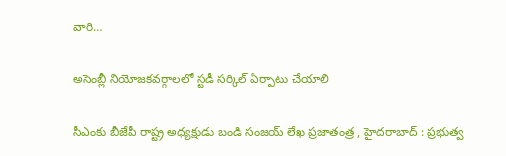వారి…

అసెంబ్లీ నియోజకవర్గాలలో స్టడీ సర్కిల్‌ ఏర్పాటు చేయాలి

సీఎంకు బీజేపీ రాష్ట్ర అధ్యక్షుడు బండి సంజయ్‌ ‌లేఖ ప్రజాతంత్ర , హైదరాబాద్‌ : ప్రభుత్వ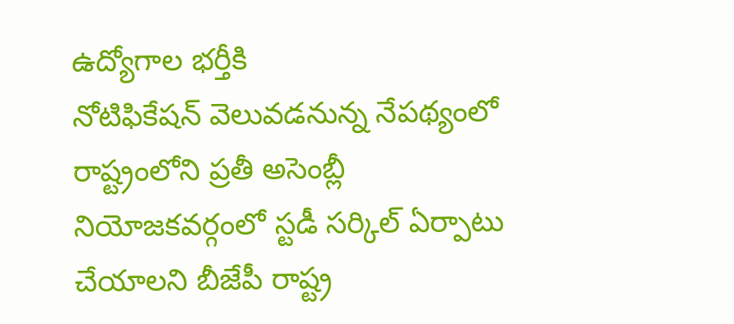ఉద్యోగాల భర్తీకి నోటిఫికేషన్‌ ‌వెలువడనున్న నేపథ్యంలో రాష్ట్రంలోని ప్రతీ అసెంబ్లీ నియోజకవర్గంలో స్టడీ సర్కిల్‌ ఏర్పాటు చేయాలని బీజేపీ రాష్ట్ర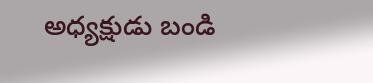అధ్యక్షుడు బండి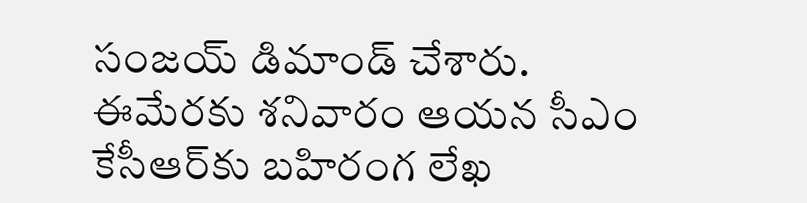సంజయ్‌ ‌డిమాండ్‌ ‌చేశారు. ఈమేరకు శనివారం ఆయన సీఎం కేసీఆర్‌కు బహిరంగ లేఖ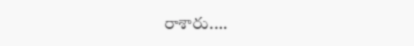రాశారు.…